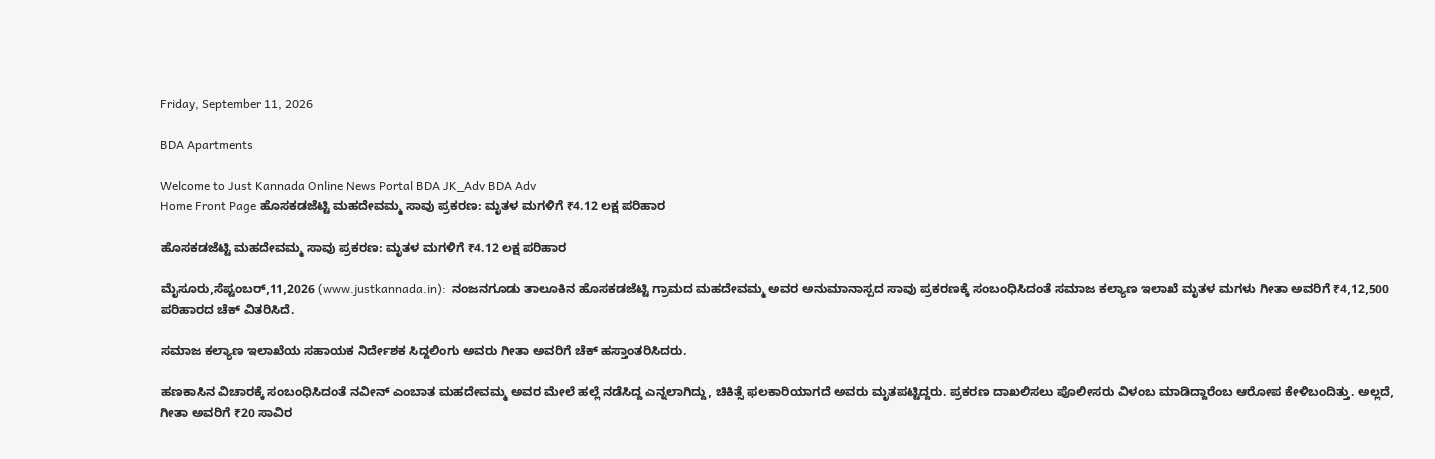Friday, September 11, 2026

BDA Apartments

Welcome to Just Kannada Online News Portal BDA JK_Adv BDA Adv
Home Front Page ಹೊಸಕಡಜೆಟ್ಟಿ ಮಹದೇವಮ್ಮ ಸಾವು ಪ್ರಕರಣ: ಮೃತಳ ಮಗಳಿಗೆ ₹4.12 ಲಕ್ಷ ಪರಿಹಾರ

ಹೊಸಕಡಜೆಟ್ಟಿ ಮಹದೇವಮ್ಮ ಸಾವು ಪ್ರಕರಣ: ಮೃತಳ ಮಗಳಿಗೆ ₹4.12 ಲಕ್ಷ ಪರಿಹಾರ

ಮೈಸೂರು,ಸೆಪ್ಟಂಬರ್,11,2026 (www.justkannada.in):  ನಂಜನಗೂಡು ತಾಲೂಕಿನ ಹೊಸಕಡಜೆಟ್ಟಿ ಗ್ರಾಮದ ಮಹದೇವಮ್ಮ ಅವರ ಅನುಮಾನಾಸ್ಪದ ಸಾವು ಪ್ರಕರಣಕ್ಕೆ ಸಂಬಂಧಿಸಿದಂತೆ ಸಮಾಜ ಕಲ್ಯಾಣ ಇಲಾಖೆ ಮೃತಳ ಮಗಳು ಗೀತಾ ಅವರಿಗೆ ₹4,12,500 ಪರಿಹಾರದ ಚೆಕ್ ವಿತರಿಸಿದೆ.

ಸಮಾಜ ಕಲ್ಯಾಣ ಇಲಾಖೆಯ ಸಹಾಯಕ ನಿರ್ದೇಶಕ ಸಿದ್ದಲಿಂಗು ಅವರು ಗೀತಾ ಅವರಿಗೆ ಚೆಕ್ ಹಸ್ತಾಂತರಿಸಿದರು.

ಹಣಕಾಸಿನ ವಿಚಾರಕ್ಕೆ ಸಂಬಂಧಿಸಿದಂತೆ ನವೀನ್ ಎಂಬಾತ ಮಹದೇವಮ್ಮ ಅವರ ಮೇಲೆ ಹಲ್ಲೆ ನಡೆಸಿದ್ದ ಎನ್ನಲಾಗಿದ್ದು, ಚಿಕಿತ್ಸೆ ಫಲಕಾರಿಯಾಗದೆ ಅವರು ಮೃತಪಟ್ಟಿದ್ದರು. ಪ್ರಕರಣ ದಾಖಲಿಸಲು ಪೊಲೀಸರು ವಿಳಂಬ ಮಾಡಿದ್ದಾರೆಂಬ ಆರೋಪ ಕೇಳಿಬಂದಿತ್ತು. ಅಲ್ಲದೆ, ಗೀತಾ ಅವರಿಗೆ ₹20 ಸಾವಿರ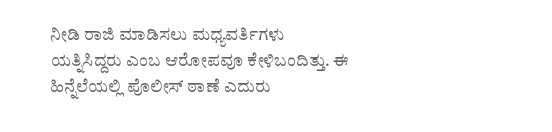ನೀಡಿ ರಾಜಿ ಮಾಡಿಸಲು ಮಧ್ಯವರ್ತಿಗಳು ಯತ್ನಿಸಿದ್ದರು ಎಂಬ ಆರೋಪವೂ ಕೇಳಿಬಂದಿತ್ತು. ಈ ಹಿನ್ನೆಲೆಯಲ್ಲಿ ಪೊಲೀಸ್ ಠಾಣೆ ಎದುರು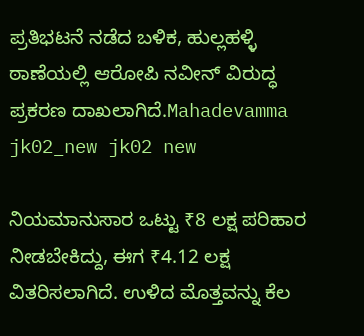ಪ್ರತಿಭಟನೆ ನಡೆದ ಬಳಿಕ, ಹುಲ್ಲಹಳ್ಳಿ ಠಾಣೆಯಲ್ಲಿ ಆರೋಪಿ ನವೀನ್ ವಿರುದ್ಧ ಪ್ರಕರಣ ದಾಖಲಾಗಿದೆ.Mahadevamma jk02_new jk02 new

ನಿಯಮಾನುಸಾರ ಒಟ್ಟು ₹8 ಲಕ್ಷ ಪರಿಹಾರ ನೀಡಬೇಕಿದ್ದು, ಈಗ ₹4.12 ಲಕ್ಷ ವಿತರಿಸಲಾಗಿದೆ. ಉಳಿದ ಮೊತ್ತವನ್ನು ಕೆಲ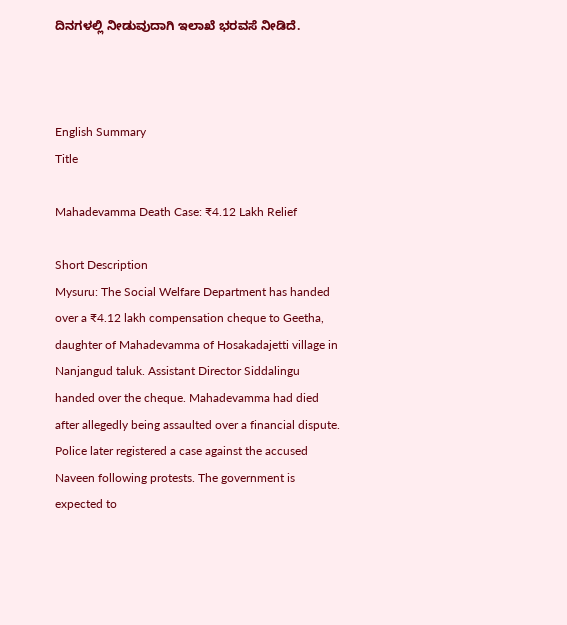ದಿನಗಳಲ್ಲಿ ನೀಡುವುದಾಗಿ ಇಲಾಖೆ ಭರವಸೆ ನೀಡಿದೆ.



English Summary
Title

Mahadevamma Death Case: ₹4.12 Lakh Relief

Short Description
Mysuru: The Social Welfare Department has handed over a ₹4.12 lakh compensation cheque to Geetha, daughter of Mahadevamma of Hosakadajetti village in Nanjangud taluk. Assistant Director Siddalingu handed over the cheque. Mahadevamma had died after allegedly being assaulted over a financial dispute. Police later registered a case against the accused Naveen following protests. The government is expected to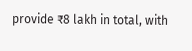provide ₹8 lakh in total, with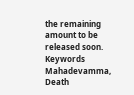the remaining amount to be released soon.
Keywords
Mahadevamma, Death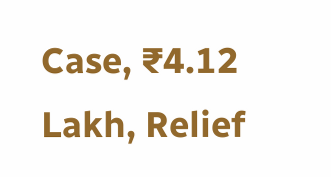Case, ₹4.12 Lakh, Relief